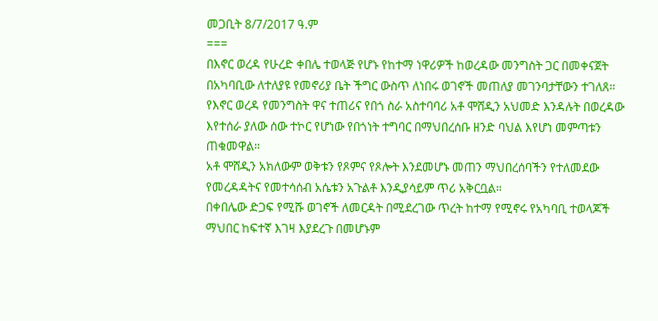መጋቢት 8/7/2017 ዓ.ም
===
በእኖር ወረዳ የሁረድ ቀበሌ ተወላጅ የሆኑ የከተማ ነዋሪዎች ከወረዳው መንግስት ጋር በመቀናጀት በአካባቢው ለተለያዩ የመኖሪያ ቤት ችግር ውስጥ ለነበሩ ወገኖች መጠለያ መገንባታቸውን ተገለጸ።
የእኖር ወረዳ የመንግስት ዋና ተጠሪና የበጎ ስራ አስተባባሪ አቶ ሞሸዲን አህመድ እንዳሉት በወረዳው እየተሰራ ያለው ሰው ተኮር የሆነው የበጎነት ተግባር በማህበረሰቡ ዘንድ ባህል እየሆነ መምጣቱን ጠቁመዋል።
አቶ ሞሸዲን አክለውም ወቅቱን የጾምና የጾሎት እንደመሆኑ መጠን ማህበረሰባችን የተለመደው የመረዳዳትና የመተሳሰብ አሴቱን አጉልቶ እንዲያሳይም ጥሪ አቅርቧል።
በቀበሌው ድጋፍ የሚሹ ወገኖች ለመርዳት በሚደረገው ጥረት ከተማ የሚኖሩ የአካባቢ ተወላጆች ማህበር ከፍተኛ እገዛ እያደረጉ በመሆኑም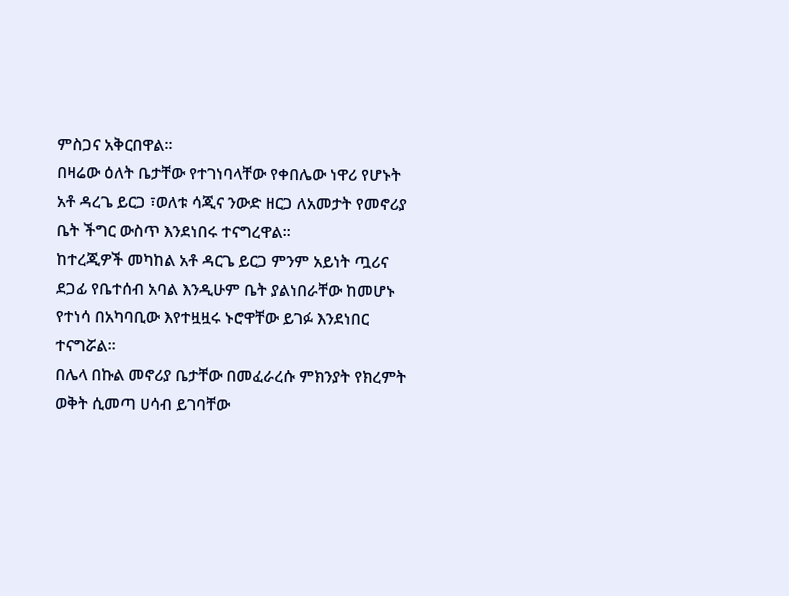ምስጋና አቅርበዋል።
በዛሬው ዕለት ቤታቸው የተገነባላቸው የቀበሌው ነዋሪ የሆኑት አቶ ዳረጌ ይርጋ ፣ወለቱ ሳጂና ንውድ ዘርጋ ለአመታት የመኖሪያ ቤት ችግር ውስጥ እንደነበሩ ተናግረዋል።
ከተረጂዎች መካከል አቶ ዳርጌ ይርጋ ምንም አይነት ጧሪና ደጋፊ የቤተሰብ አባል እንዲሁም ቤት ያልነበራቸው ከመሆኑ የተነሳ በአካባቢው እየተዟዟሩ ኑሮዋቸው ይገፉ እንደነበር ተናግሯል።
በሌላ በኩል መኖሪያ ቤታቸው በመፈራረሱ ምክንያት የክረምት ወቅት ሲመጣ ሀሳብ ይገባቸው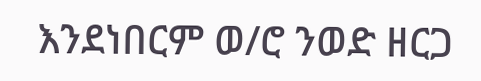እንደነበርም ወ/ሮ ንወድ ዘርጋ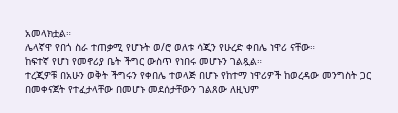አመላክቷል።
ሌላኛዋ የበጎ ስራ ተጠቃሚ የሆኑት ወ/ሮ ወለቱ ሳጂን የሁረድ ቀበሌ ነዋሪ ናቸው።
ከፍተኛ የሆነ የመኖሪያ ቤት ችግር ውስጥ የነበሩ መሆኑን ገልጿል።
ተረጂዎቹ በአሁን ወቅት ችግሩን የቀበሌ ተወላጅ በሆኑ የከተማ ነዋሪዎች ከወረዳው መንግስት ጋር በመቀናጀት የተፈታላቸው በመሆኑ መደሰታቸውን ገልጸው ለዚህም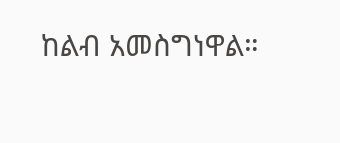ከልብ አመስግነዋል።